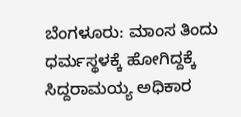ಬೆಂಗಳೂರು: ಮಾಂಸ ತಿಂದು ಧರ್ಮಸ್ಥಳಕ್ಕೆ ಹೋಗಿದ್ದಕ್ಕೆ ಸಿದ್ದರಾಮಯ್ಯ ಅಧಿಕಾರ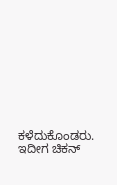ಕಳೆದುಕೊಂಡರು. ಇದೀಗ ಚಿಕನ್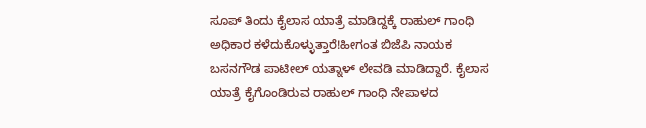ಸೂಪ್ ತಿಂದು ಕೈಲಾಸ ಯಾತ್ರೆ ಮಾಡಿದ್ದಕ್ಕೆ ರಾಹುಲ್ ಗಾಂಧಿ ಅಧಿಕಾರ ಕಳೆದುಕೊಳ್ಳುತ್ತಾರೆ!ಹೀಗಂತ ಬಿಜೆಪಿ ನಾಯಕ ಬಸನಗೌಡ ಪಾಟೀಲ್ ಯತ್ನಾಳ್ ಲೇವಡಿ ಮಾಡಿದ್ದಾರೆ. ಕೈಲಾಸ ಯಾತ್ರೆ ಕೈಗೊಂಡಿರುವ ರಾಹುಲ್ ಗಾಂಧಿ ನೇಪಾಳದ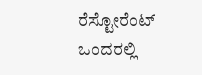ರೆಸ್ಟೋರೆಂಟ್ ಒಂದರಲ್ಲಿ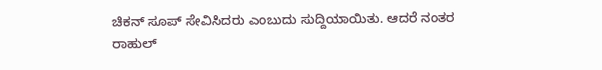ಚಿಕನ್ ಸೂಪ್ ಸೇವಿಸಿದರು ಎಂಬುದು ಸುದ್ದಿಯಾಯಿತು. ಆದರೆ ನಂತರ ರಾಹುಲ್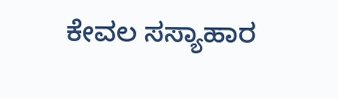ಕೇವಲ ಸಸ್ಯಾಹಾರ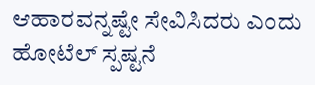ಆಹಾರವನ್ನಷ್ಟೇ ಸೇವಿಸಿದರು ಎಂದು ಹೋಟೆಲ್ ಸ್ಪಷ್ಟನೆ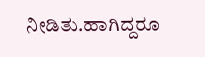ನೀಡಿತು.ಹಾಗಿದ್ದರೂ